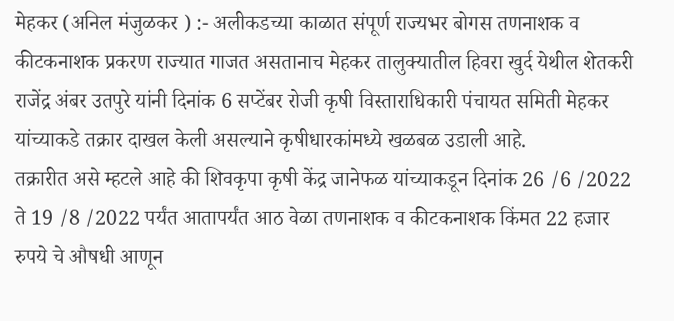मेहकर (अनिल मंजुळकर ) :- अलीकडच्या काळात संपूर्ण राज्यभर बोगस तणनाशक व कीटकनाशक प्रकरण राज्यात गाजत असतानाच मेहकर तालुक्यातील हिवरा खुर्द येथील शेतकरी राजेंद्र अंबर उतपुरे यांनी दिनांक 6 सप्टेंबर रोजी कृषी विस्ताराधिकारी पंचायत समिती मेहकर यांच्याकडे तक्रार दाखल केली असल्याने कृषीधारकांमध्ये खळबळ उडाली आहे.
तक्रारीत असे म्हटले आहे की शिवकृपा कृषी केंद्र जानेफळ यांच्याकडून दिनांक 26 /6 /2022 ते 19 /8 /2022 पर्यंत आतापर्यंत आठ वेळा तणनाशक व कीटकनाशक किंमत 22 हजार रुपये चे औषधी आणून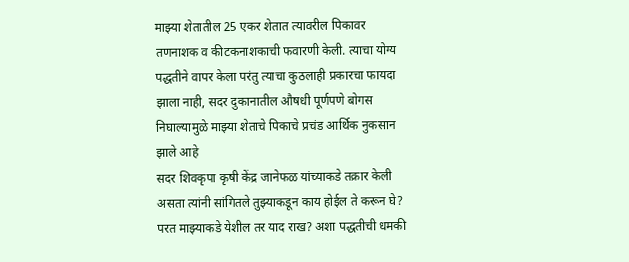माझ्या शेतातील 25 एकर शेतात त्यावरील पिकावर तणनाशक व कीटकनाशकाची फवारणी केली. त्याचा योग्य पद्धतीने वापर केला परंतु त्याचा कुठलाही प्रकारचा फायदा झाला नाही, सदर दुकानातील औषधी पूर्णपणे बोगस निघाल्यामुळे माझ्या शेताचे पिकाचे प्रचंड आर्थिक नुकसान झाले आहे
सदर शिवकृपा कृषी केंद्र जानेफळ यांच्याकडे तक्रार केली असता त्यांनी सांगितले तुझ्याकडून काय होईल ते करून घे? परत माझ्याकडे येशील तर याद राख? अशा पद्धतीची धमकी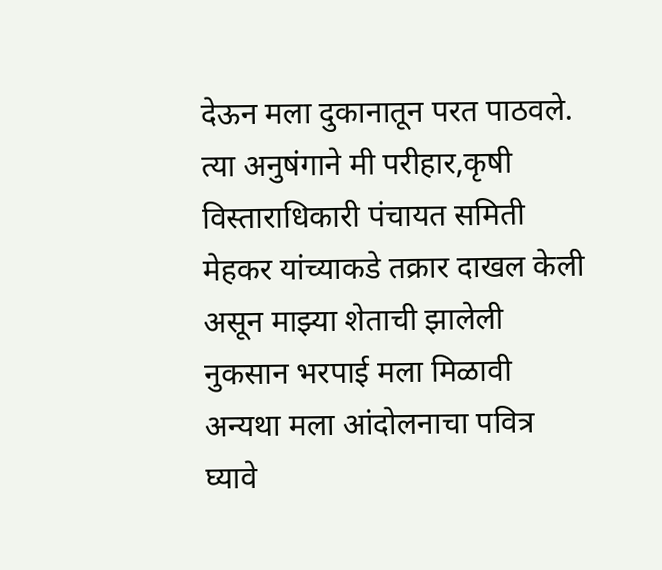देऊन मला दुकानातून परत पाठवले. त्या अनुषंगाने मी परीहार,कृषी विस्ताराधिकारी पंचायत समिती मेहकर यांच्याकडे तक्रार दाखल केली असून माझ्या शेताची झालेली नुकसान भरपाई मला मिळावी अन्यथा मला आंदोलनाचा पवित्र घ्यावे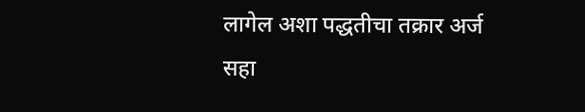लागेल अशा पद्धतीचा तक्रार अर्ज सहा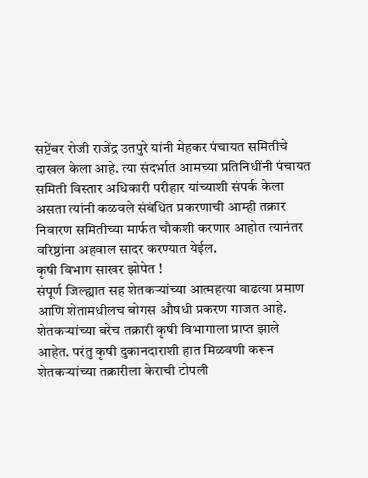सप्टेंबर रोजी राजेंद्र उतपुरे यांनी मेहकर पंचायत समितीचे दाखल केला आहे. त्या संदर्भात आमच्या प्रतिनिधींनी पंचायत समिती विस्तार अधिकारी परीहार यांच्याशी संपर्क केला असता त्यांनी कळवले संबंधित प्रकरणाची आम्ही तक्रार निवारण समितीच्या मार्फत चौकशी करणार आहोत त्यानंतर वरिष्ठांना अहवाल सादर करण्यात येईल.
कृषी विभाग साखर झोपेत !
संपूर्ण जिल्ह्यात सह शेतकऱ्यांच्या आत्महत्या वाढत्या प्रमाण आणि शेतामधीलच बोगस औषधी प्रकरण गाजत आहे. शेतकऱ्यांच्या बरेच तक्रारी कृषी विभागाला प्राप्त झाले आहेत. परंतु कृषी दुकानदाराशी हात मिळवणी करून शेतकऱ्यांच्या तक्रारीला केराची टोपली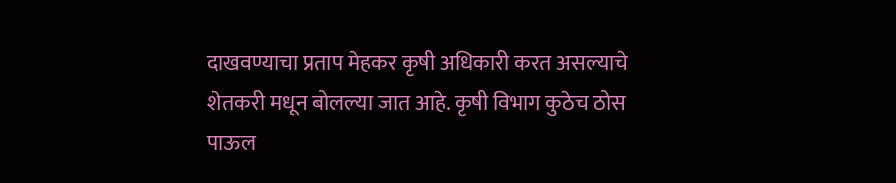दाखवण्याचा प्रताप मेहकर कृषी अधिकारी करत असल्याचे शेतकरी मधून बोलल्या जात आहे. कृषी विभाग कुठेच ठोस पाऊल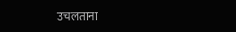उचलताना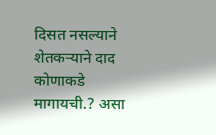दिसत नसल्याने शेतकऱ्याने दाद कोणाकडे मागायची.? असा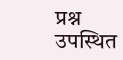प्रश्न उपस्थित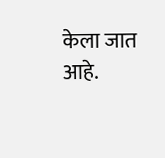केला जात आहे.